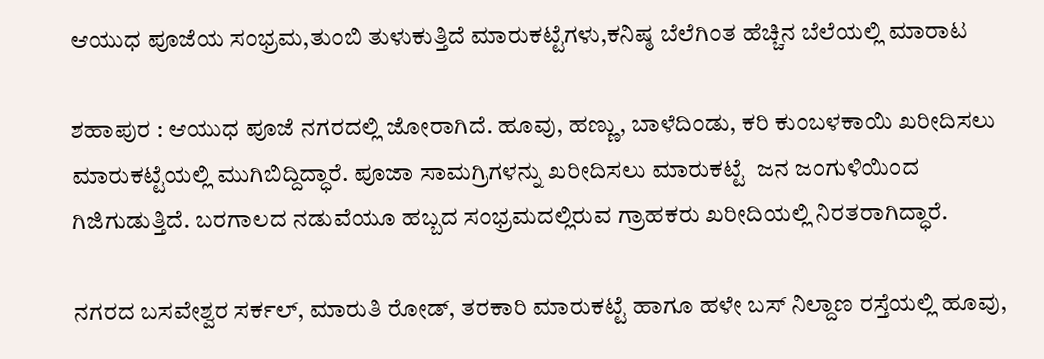ಆಯುಧ ಪೂಜೆಯ ಸಂಭ್ರಮ,ತುಂಬಿ ತುಳುಕುತ್ತಿದೆ ಮಾರುಕಟ್ಟೆಗಳು,ಕನಿಷ್ಠ ಬೆಲೆಗಿಂತ ಹೆಚ್ಚಿನ ಬೆಲೆಯಲ್ಲಿ ಮಾರಾಟ

ಶಹಾಪುರ : ಆಯುಧ ಪೂಜೆ ನಗರದಲ್ಲಿ ಜೋರಾಗಿದೆ. ಹೂವು, ಹಣ್ಣು, ಬಾಳೆದಿಂಡು, ಕರಿ ಕುಂಬಳಕಾಯಿ ಖರೀದಿಸಲು ಮಾರುಕಟ್ಟೆಯಲ್ಲಿ ಮುಗಿಬಿದ್ದಿದ್ಧಾರೆ. ಪೂಜಾ ಸಾಮಗ್ರಿಗಳನ್ನು ಖರೀದಿಸಲು ಮಾರುಕಟ್ಟೆ  ಜನ ಜಂಗುಳಿಯಿಂದ ಗಿಜಿಗುಡುತ್ತಿದೆ. ಬರಗಾಲದ ನಡುವೆಯೂ ಹಬ್ಬದ ಸಂಭ್ರಮದಲ್ಲಿರುವ ಗ್ರಾಹಕರು ಖರೀದಿಯಲ್ಲಿ ನಿರತರಾಗಿದ್ಧಾರೆ.

ನಗರದ ಬಸವೇಶ್ವರ ಸರ್ಕಲ್, ಮಾರುತಿ ರೋಡ್, ತರಕಾರಿ ಮಾರುಕಟ್ಟೆ ಹಾಗೂ ಹಳೇ ಬಸ್ ನಿಲ್ದಾಣ ರಸ್ತೆಯಲ್ಲಿ ಹೂವು,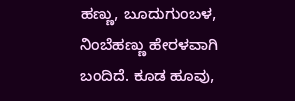ಹಣ್ಣು, ಬೂದುಗುಂಬಳ, ನಿಂಬೆಹಣ್ಣು ಹೇರಳವಾಗಿ ಬಂದಿದೆ. ಕೂಡ ಹೂವು,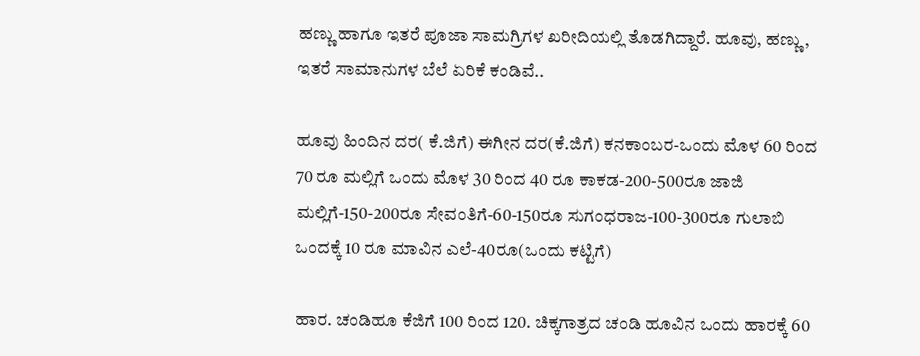ಹಣ್ಣು ಹಾಗೂ ಇತರೆ ಪೂಜಾ ಸಾಮಗ್ರಿಗಳ ಖರೀದಿಯಲ್ಲಿ ತೊಡಗಿದ್ದಾರೆ. ಹೂವು, ಹಣ್ಣು, ಇತರೆ ಸಾಮಾನುಗಳ ಬೆಲೆ ಏರಿಕೆ ಕಂಡಿವೆ..

ಹೂವು ಹಿಂದಿನ ದರ( ಕೆ.ಜಿಗೆ) ಈಗೀನ ದರ(ಕೆ.ಜಿಗೆ) ಕನಕಾಂಬರ-ಒಂದು ಮೊಳ 60 ರಿಂದ 70 ರೂ ಮಲ್ಲಿಗೆ ಒಂದು ಮೊಳ 30 ರಿಂದ 40 ರೂ ಕಾಕಡ-200-500ರೂ ಜಾಜಿ ಮಲ್ಲಿಗೆ-150-200ರೂ ಸೇವಂತಿಗೆ-60-150ರೂ ಸುಗಂಧರಾಜ-100-300ರೂ ಗುಲಾಬಿ ಒಂದಕ್ಕೆ 10 ರೂ ಮಾವಿನ ಎಲೆ-40ರೂ(ಒಂದು ಕಟ್ಟಿಗೆ)

ಹಾರ. ಚಂಡಿಹೂ ಕೆಜಿಗೆ 100 ರಿಂದ 120. ಚಿಕ್ಕಗಾತ್ರದ ಚಂಡಿ ಹೂವಿನ ಒಂದು ಹಾರಕ್ಕೆ 60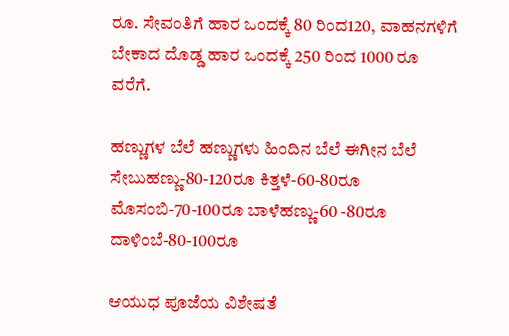ರೂ. ಸೇವಂತಿಗೆ ಹಾರ ಒಂದಕ್ಕೆ 80 ರಿಂದ120, ವಾಹನಗಳಿಗೆ ಬೇಕಾದ ದೊಡ್ಡ ಹಾರ ಒಂದಕ್ಕೆ 250 ರಿಂದ 1000 ರೂ ವರೆಗೆ.

ಹಣ್ಣುಗಳ ಬೆಲೆ ಹಣ್ಣುಗಳು ಹಿಂದಿನ ಬೆಲೆ ಈಗೀನ ಬೆಲೆ ಸೇಬುಹಣ್ಣು-80-120ರೂ ಕಿತ್ತಳೆ-60-80ರೂ ಮೊಸಂಬಿ-70-100ರೂ ಬಾಳೆಹಣ್ಣು-60 -80ರೂ ದಾಳಿಂಬೆ-80-100ರೂ

ಆಯುಧ ಪೂಜೆಯ ವಿಶೇಷತೆ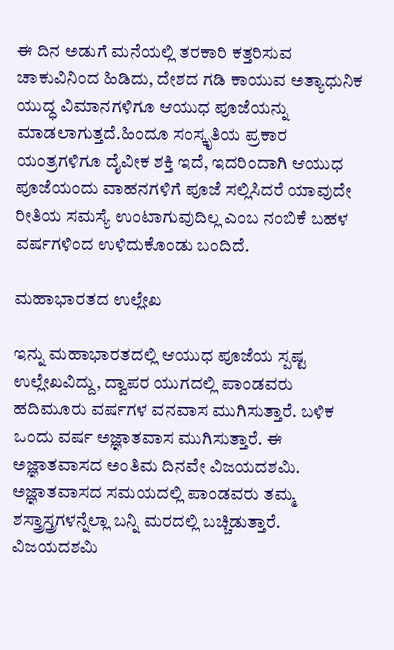ಈ ದಿನ ಅಡುಗೆ ಮನೆಯಲ್ಲಿ ತರಕಾರಿ ಕತ್ತರಿಸುವ ಚಾಕುವಿನಿಂದ ಹಿಡಿದು, ದೇಶದ ಗಡಿ ಕಾಯುವ ಅತ್ಯಾಧುನಿಕ ಯುದ್ಧ ವಿಮಾನಗಳಿಗೂ ಆಯುಧ ಪೂಜೆಯನ್ನು ಮಾಡಲಾಗುತ್ತದೆ.ಹಿಂದೂ ಸಂಸ್ಕೃತಿಯ ಪ್ರಕಾರ ಯಂತ್ರಗಳಿಗೂ ದೈವೀಕ ಶಕ್ತಿ ಇದೆ, ಇದರಿಂದಾಗಿ ಆಯುಧ ಪೂಜೆಯಂದು ವಾಹನಗಳಿಗೆ ಪೂಜೆ ಸಲ್ಲಿಸಿದರೆ ಯಾವುದೇ ರೀತಿಯ ಸಮಸ್ಯೆ ಉಂಟಾಗುವುದಿಲ್ಲ ಎಂಬ ನಂಬಿಕೆ ಬಹಳ ವರ್ಷಗಳಿಂದ ಉಳಿದುಕೊಂಡು ಬಂದಿದೆ.

ಮಹಾಭಾರತದ ಉಲ್ಲೇಖ

ಇನ್ನು ಮಹಾಭಾರತದಲ್ಲಿ ಆಯುಧ ಪೂಜೆಯ ಸ್ಪಷ್ಟ ಉಲ್ಲೇಖವಿದ್ದು, ದ್ವಾಪರ ಯುಗದಲ್ಲಿ ಪಾಂಡವರು ಹದಿಮೂರು ವರ್ಷಗಳ ವನವಾಸ ಮುಗಿಸುತ್ತಾರೆ. ಬಳಿಕ ಒಂದು ವರ್ಷ ಅಜ್ಞಾತವಾಸ ಮುಗಿಸುತ್ತಾರೆ. ಈ ಅಜ್ಞಾತವಾಸದ ಅಂತಿಮ ದಿನವೇ ವಿಜಯದಶಮಿ. ಅಜ್ಞಾತವಾಸದ ಸಮಯದಲ್ಲಿ ಪಾಂಡವರು ತಮ್ಮ ಶಸ್ತ್ರಾಸ್ತ್ರಗಳನ್ನೆಲ್ಲಾ ಬನ್ನಿ ಮರದಲ್ಲಿ ಬಚ್ಚಿಡುತ್ತಾರೆ. ವಿಜಯದಶಮಿ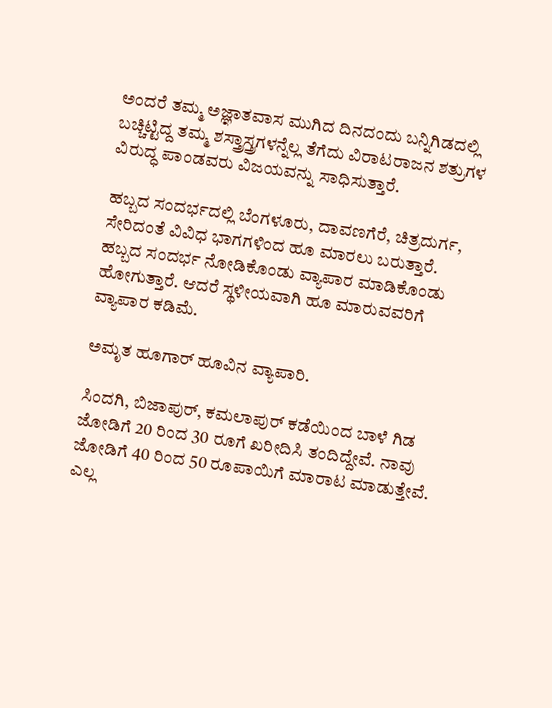ಅಂದರೆ ತಮ್ಮ ಅಜ್ಞಾತವಾಸ ಮುಗಿದ ದಿನದಂದು ಬನ್ನಿಗಿಡದಲ್ಲಿ ಬಚ್ಚಿಟ್ಟಿದ್ದ ತಮ್ಮ ಶಸ್ತ್ರಾಸ್ತ್ರಗಳನ್ನೆಲ್ಲ ತೆಗೆದು ವಿರಾಟರಾಜನ ಶತ್ರುಗಳ ವಿರುದ್ಧ ಪಾಂಡವರು ವಿಜಯವನ್ನು ಸಾಧಿಸುತ್ತಾರೆ.

ಹಬ್ಬದ ಸಂದರ್ಭದಲ್ಲಿ ಬೆಂಗಳೂರು, ದಾವಣಗೆರೆ, ಚಿತ್ರದುರ್ಗ, ಸೇರಿದಂತೆ ವಿವಿಧ ಭಾಗಗಳಿಂದ ಹೂ ಮಾರಲು ಬರುತ್ತಾರೆ. ಹಬ್ಬದ ಸಂದರ್ಭ ನೋಡಿಕೊಂಡು ವ್ಯಾಪಾರ ಮಾಡಿಕೊಂಡು ಹೋಗುತ್ತಾರೆ. ಆದರೆ ಸ್ಥಳೀಯವಾಗಿ ಹೂ ಮಾರುವವರಿಗೆ ವ್ಯಾಪಾರ ಕಡಿಮೆ.

ಅಮೃತ ಹೂಗಾರ್ ಹೂವಿನ ವ್ಯಾಪಾರಿ.

ಸಿಂದಗಿ, ಬಿಜಾಪುರ್, ಕಮಲಾಪುರ್ ಕಡೆಯಿಂದ ಬಾಳೆ ಗಿಡ ಜೋಡಿಗೆ 20 ರಿಂದ 30 ರೂಗೆ ಖರೀದಿಸಿ ತಂದಿದ್ದೇವೆ. ನಾವು ಜೋಡಿಗೆ 40 ರಿಂದ 50 ರೂಪಾಯಿಗೆ ಮಾರಾಟ ಮಾಡುತ್ತೇವೆ. ಎಲ್ಲ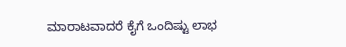ಮಾರಾಟವಾದರೆ ಕೈಗೆ ಒಂದಿಷ್ಟು ಲಾಭ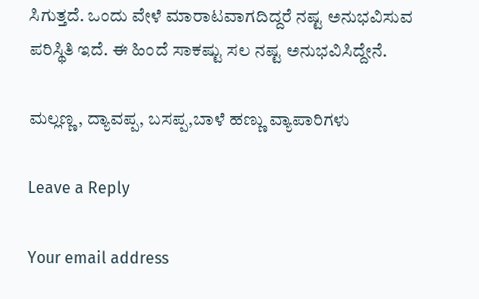ಸಿಗುತ್ತದೆ. ಒಂದು ವೇಳೆ ಮಾರಾಟವಾಗದಿದ್ದರೆ ನಷ್ಟ ಅನುಭವಿಸುವ ಪರಿಸ್ಥಿತಿ ಇದೆ. ಈ ಹಿಂದೆ ಸಾಕಷ್ಟು ಸಲ ನಷ್ಟ ಅನುಭವಿಸಿದ್ದೇನೆ.

ಮಲ್ಲಣ್ಣ, ದ್ಯಾವಪ್ಪ, ಬಸಪ್ಪ,ಬಾಳೆ ಹಣ್ಣು ವ್ಯಾಪಾರಿಗಳು

Leave a Reply

Your email address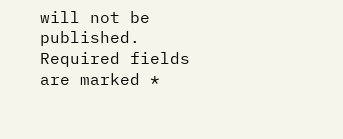will not be published. Required fields are marked *